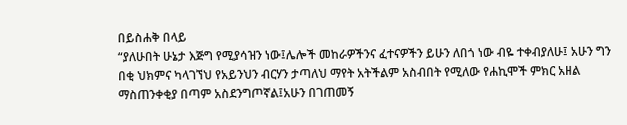በይስሐቅ በላይ
“ያለሁበት ሁኔታ እጅግ የሚያሳዝን ነው፤ሌሎች መከራዎችንና ፈተናዎችን ይሁን ለበጎ ነው ብዬ ተቀብያለሁ፤ አሁን ግን በቂ ህክምና ካላገኘህ የአይንህን ብርሃን ታጣለህ ማየት አትችልም አስብበት የሚለው የሐኪሞች ምክር አዘል ማስጠንቀቂያ በጣም አስደንግጦኛል፤አሁን በገጠመኝ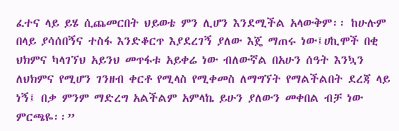ፈተና ላይ ይሄ ሲጨመርበት ህይወቴ ምን ሊሆን እንደሚችል አላውቅም፡፡ ከሁሉም በላይ ያሳሰበኝና ተስፋ እንድቆርጥ እያደረገኝ ያለው እጄ ማጠሩ ነው፤ሀኪሞች በቂ ህክምና ካላገኘህ አይንህ መጥፋቱ አይቀሬ ነው ብለውኛል በአሁን ሰዓት እንኳን ለህክምና የሚሆን ገንዘብ ቀርቶ የሚላስ የሚቀመስ ለማግኘት የማልችልበት ደረጃ ላይ ነኝ፤ በቃ ምንም ማድረግ አልችልም አምላኬ ይሁን ያለውን መቀበል ብቻ ነው ምርጫዬ፡፡”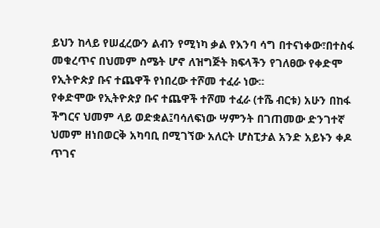ይህን ከላይ የሠፈረውን ልብን የሚነካ ቃል የእንባ ሳግ በተናነቀው፣በተስፋ መቁረጥና በህመም ስሜት ሆኖ ለዝግጅት ክፍላችን የገለፀው የቀድሞ የኢትዮጵያ ቡና ተጨዋች የነበረው ተሾመ ተፈራ ነው፡፡
የቀድሞው የኢትዮጵያ ቡና ተጨዋች ተሾመ ተፈራ (ተሼ ብርቱ) አሁን በከፋ ችግርና ህመም ላይ ወድቋል፤ባሳለፍነው ሣምንት በገጠመው ድንገተኛ ህመም ዘነበወርቅ አካባቢ በሚገኘው አለርት ሆስፒታል አንድ አይኑን ቀዶ ጥገና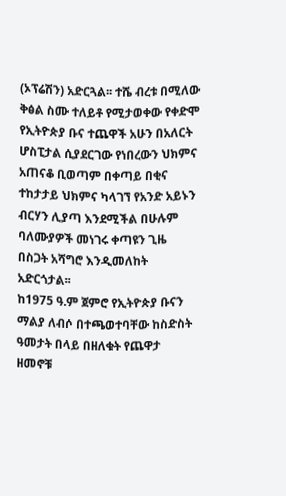(ኦፕሬሽን) አድርጓል፡፡ ተሼ ብረቱ በሚለው ቅፅል ስሙ ተለይቶ የሚታወቀው የቀድሞ የኢትዮጵያ ቡና ተጨዋች አሁን በአለርት ሆስፒታል ሲያደርገው የነበረውን ህክምና አጠናቆ ቢወጣም በቀጣይ በቂና ተከታታይ ህክምና ካላገኘ የአንድ አይኑን ብርሃን ሊያጣ እንደሚችል በሁሉም ባለሙያዎች መነገሩ ቀጣዩን ጊዜ በስጋት አሻግሮ እንዲመለከት አድርጎታል፡፡
ከ1975 ዓ.ም ጀምሮ የኢትዮጵያ ቡናን ማልያ ለብሶ በተጫወተባቸው ከስድስት ዓመታት በላይ በዘለቁት የጨዋታ ዘመኖቹ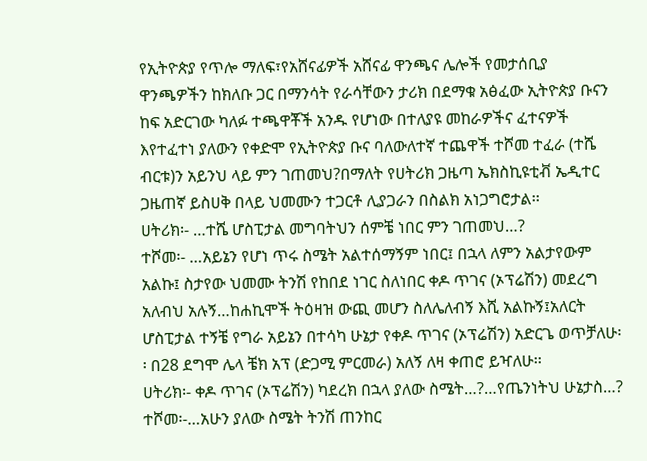የኢትዮጵያ የጥሎ ማለፍ፣የአሸናፊዎች አሸናፊ ዋንጫና ሌሎች የመታሰቢያ ዋንጫዎችን ከክለቡ ጋር በማንሳት የራሳቸውን ታሪክ በደማቁ አፅፈው ኢትዮጵያ ቡናን ከፍ አድርገው ካለፉ ተጫዋቾች አንዱ የሆነው በተለያዩ መከራዎችና ፈተናዎች እየተፈተነ ያለውን የቀድሞ የኢትዮጵያ ቡና ባለውለተኛ ተጨዋች ተሾመ ተፈራ (ተሼ ብርቱ)ን አይንህ ላይ ምን ገጠመህ?በማለት የሀትሪክ ጋዜጣ ኤክስኪዩቲቭ ኤዲተር ጋዜጠኛ ይስሀቅ በላይ ህመሙን ተጋርቶ ሊያጋራን በስልክ አነጋግሮታል፡፡
ሀትሪክ፡- …ተሼ ሆስፒታል መግባትህን ሰምቼ ነበር ምን ገጠመህ…?
ተሾመ፡- …አይኔን የሆነ ጥሩ ስሜት አልተሰማኝም ነበር፤ በኋላ ለምን አልታየውም አልኩ፤ ስታየው ህመሙ ትንሽ የከበደ ነገር ስለነበር ቀዶ ጥገና (ኦፕሬሽን) መደረግ አለብህ አሉኝ…ከሐኪሞች ትዕዛዝ ውጪ መሆን ስለሌለብኝ እሺ አልኩኝ፤አለርት ሆስፒታል ተኝቼ የግራ አይኔን በተሳካ ሁኔታ የቀዶ ጥገና (ኦፕሬሽን) አድርጌ ወጥቻለሁ፡፡ በ28 ደግሞ ሌላ ቼክ አፕ (ድጋሚ ምርመራ) አለኝ ለዛ ቀጠሮ ይዣለሁ፡፡
ሀትሪክ፡- ቀዶ ጥገና (ኦፕሬሽን) ካደረክ በኋላ ያለው ስሜት…?…የጤንነትህ ሁኔታስ…?
ተሾመ፡-…አሁን ያለው ስሜት ትንሽ ጠንከር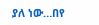ያለ ነው…በየ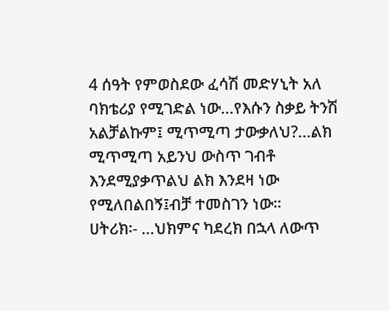4 ሰዓት የምወስደው ፈሳሽ መድሃኒት አለ ባክቴሪያ የሚገድል ነው…የእሱን ስቃይ ትንሽ አልቻልኩም፤ ሚጥሚጣ ታውቃለህ?…ልክ ሚጥሚጣ አይንህ ውስጥ ገብቶ እንደሚያቃጥልህ ልክ እንደዛ ነው የሚለበልበኝ፤ብቻ ተመስገን ነው፡፡
ሀትሪክ፡- …ህክምና ካደረክ በኋላ ለውጥ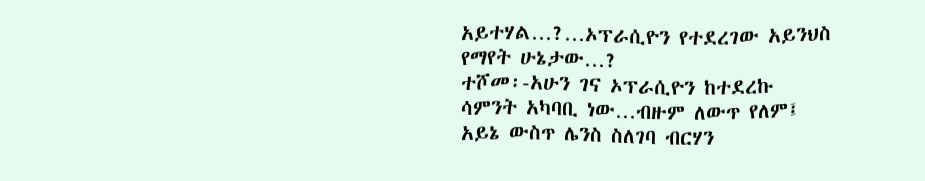አይተሃል…?…ኦፕራሲዮን የተደረገው አይንህስ የማየት ሁኔታው…?
ተሾመ፡-አሁን ገና ኦፕራሲዮን ከተደረኩ ሳምንት አካባቢ ነው…ብዙም ለውጥ የለም፤ አይኔ ውስጥ ሌንስ ስለገባ ብርሃን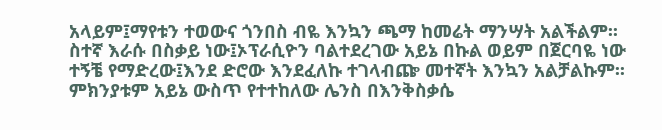አላይም፤ማየቱን ተወውና ጎንበስ ብዬ እንኳን ጫማ ከመሬት ማንሣት አልችልም፡፡ ስተኛ እራሱ በስቃይ ነው፤ኦፕራሲዮን ባልተደረገው አይኔ በኩል ወይም በጀርባዬ ነው ተኝቼ የማድረው፤እንደ ድሮው እንደፈለኩ ተገላብጬ መተኛት እንኳን አልቻልኩም፡፡ ምክንያቱም አይኔ ውስጥ የተተከለው ሌንስ በእንቅስቃሴ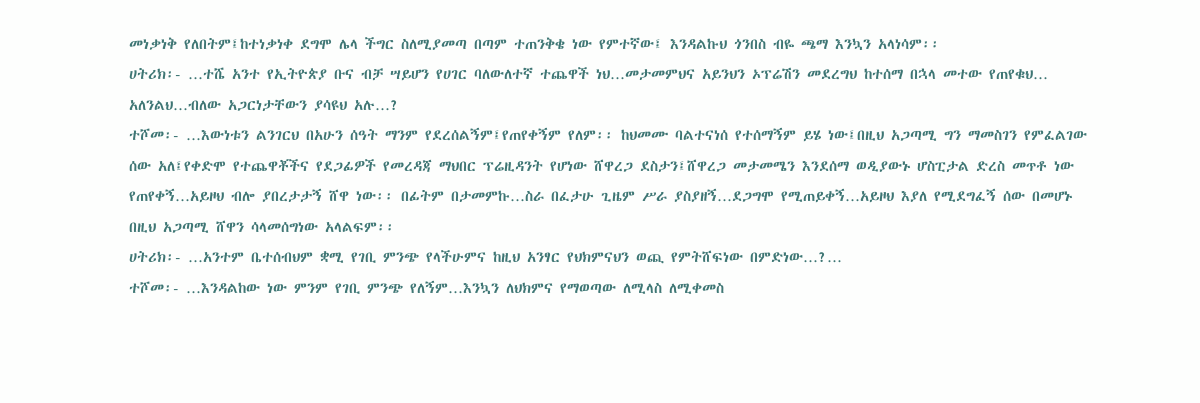መነቃነቅ የለበትም፤ከተነቃነቀ ደግሞ ሌላ ችግር ስለሚያመጣ በጣም ተጠንቅቄ ነው የምተኛው፤ እንዳልኩህ ጎንበስ ብዬ ጫማ እንኳን አላነሳም፡፡
ሀትሪክ፡- …ተሼ አንተ የኢትዮጵያ ቡና ብቻ ሣይሆን የሀገር ባለውለተኛ ተጨዋች ነህ…መታመምህና አይንህን ኦፕሬሽን መደረግህ ከተሰማ በኋላ መተው የጠየቁህ… አለንልህ…ብለው አጋርነታቸውን ያሳዩህ አሉ…?
ተሾመ፡- …እውነቱን ልንገርህ በአሁን ሰዓት ማንም የደረሰልኝም፤የጠየቀኝም የለም፡፡ ከህመሙ ባልተናነሰ የተሰማኝም ይሄ ነው፤በዚህ አጋጣሚ ግን ማመስገን የምፈልገው ሰው አለ፤የቀድሞ የተጨዋቾችና የደጋፊዎች የመረዳጃ ማህበር ፕሬዚዳንት የሆነው ሸዋረጋ ደስታን፤ሸዋረጋ መታመሜን እንደሰማ ወዲያውኑ ሆስፒታል ድረስ መጥቶ ነው የጠየቀኝ…አይዞህ ብሎ ያበረታታኝ ሸዋ ነው፡፡ በፊትም በታመምኩ…ስራ በፈታሁ ጊዜም ሥራ ያስያዘኝ…ደጋግሞ የሚጠይቀኝ…አይዞህ እያለ የሚደግፈኝ ሰው በመሆኑ በዚህ አጋጣሚ ሸዋን ሳላመሰግነው አላልፍም፡፡
ሀትሪክ፡- …አንተም ቤተሰብህም ቋሚ የገቢ ምንጭ የላችሁምና ከዚህ አንፃር የህክምናህን ወጪ የምትሸፍነው በምድነው…?…
ተሾመ፡- …እንዳልከው ነው ምንም የገቢ ምንጭ የለኝም…እንኳን ለህክምና የማወጣው ለሚላስ ለሚቀመስ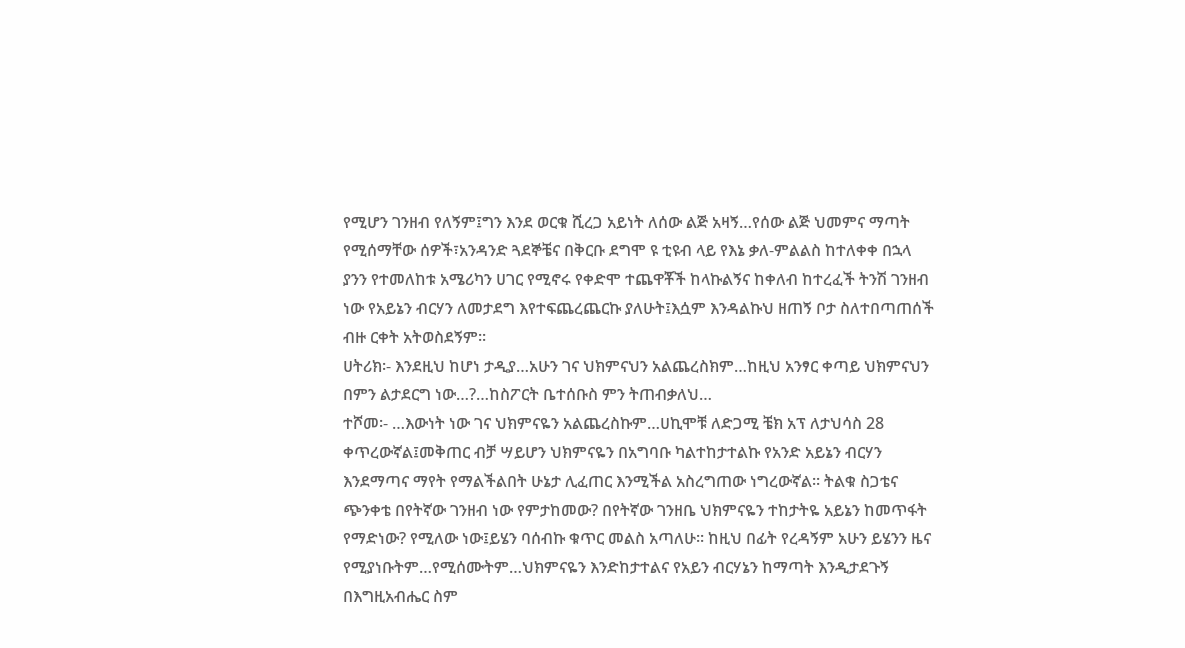የሚሆን ገንዘብ የለኝም፤ግን እንደ ወርቁ ሺረጋ አይነት ለሰው ልጅ አዛኝ…የሰው ልጅ ህመምና ማጣት የሚሰማቸው ሰዎች፣አንዳንድ ጓደኞቼና በቅርቡ ደግሞ ዩ ቲዩብ ላይ የእኔ ቃለ-ምልልስ ከተለቀቀ በኋላ ያንን የተመለከቱ አሜሪካን ሀገር የሚኖሩ የቀድሞ ተጨዋቾች ከላኩልኝና ከቀለብ ከተረፈች ትንሽ ገንዘብ ነው የአይኔን ብርሃን ለመታደግ እየተፍጨረጨርኩ ያለሁት፤እሷም እንዳልኩህ ዘጠኝ ቦታ ስለተበጣጠሰች ብዙ ርቀት አትወስደኝም፡፡
ሀትሪክ፡- እንደዚህ ከሆነ ታዲያ…አሁን ገና ህክምናህን አልጨረስክም…ከዚህ አንፃር ቀጣይ ህክምናህን በምን ልታደርግ ነው…?…ከስፖርት ቤተሰቡስ ምን ትጠብቃለህ…
ተሾመ፡- …እውነት ነው ገና ህክምናዬን አልጨረስኩም…ሀኪሞቹ ለድጋሚ ቼክ አፕ ለታህሳስ 28 ቀጥረውኛል፤መቅጠር ብቻ ሣይሆን ህክምናዬን በአግባቡ ካልተከታተልኩ የአንድ አይኔን ብርሃን እንደማጣና ማየት የማልችልበት ሁኔታ ሊፈጠር እንሚችል አስረግጠው ነግረውኛል፡፡ ትልቁ ስጋቴና ጭንቀቴ በየትኛው ገንዘብ ነው የምታከመው? በየትኛው ገንዘቤ ህክምናዬን ተከታትዬ አይኔን ከመጥፋት የማድነው? የሚለው ነው፤ይሄን ባሰብኩ ቁጥር መልስ አጣለሁ፡፡ ከዚህ በፊት የረዳኝም አሁን ይሄንን ዜና የሚያነቡትም…የሚሰሙትም…ህክምናዬን እንድከታተልና የአይን ብርሃኔን ከማጣት እንዲታደጉኝ በእግዚአብሔር ስም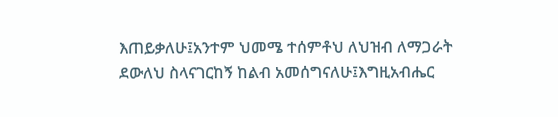እጠይቃለሁ፤አንተም ህመሜ ተሰምቶህ ለህዝብ ለማጋራት ደውለህ ስላናገርከኝ ከልብ አመሰግናለሁ፤እግዚአብሔር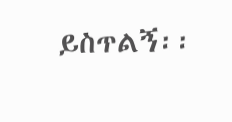ይስጥልኝ፡፡